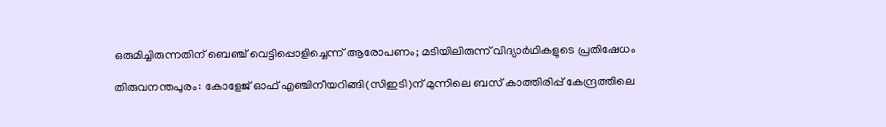ഒരുമിച്ചിരുന്നതിന് ബെഞ്ച് വെട്ടിപ്പൊളിച്ചെന്ന് ആരോപണം; മടിയിലിരുന്ന് വിദ്യാര്‍ഥികളുടെ പ്രതിഷേധം

തിരുവനന്തപുരം: കോളേജ് ഓഫ് എഞ്ചിനീയറിങ്ങി(സിഇടി)ന് മുന്നിലെ ബസ് കാത്തിരിപ്പ് കേന്ദ്രത്തിലെ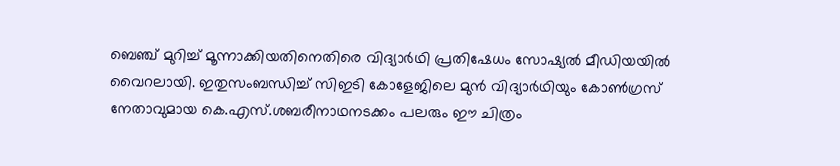ബെഞ്ച് മുറിച്ച് മൂന്നാക്കിയതിനെതിരെ വിദ്യാര്‍ഥി പ്രതിഷേധം സോഷ്യല്‍ മീഡിയയില്‍ വൈറലായി. ഇതുസംബന്ധിച്ച് സിഇടി കോളേജിലെ മുന്‍ വിദ്യാര്‍ഥിയും കോണ്‍ഗ്രസ് നേതാവുമായ കെ.എസ്.ശബരീനാഥനടക്കം പലരും ഈ ചിത്രം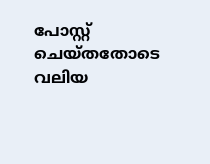പോസ്റ്റ് ചെയ്തതോടെ വലിയ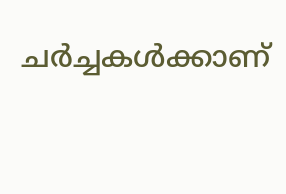ചര്‍ച്ചകള്‍ക്കാണ്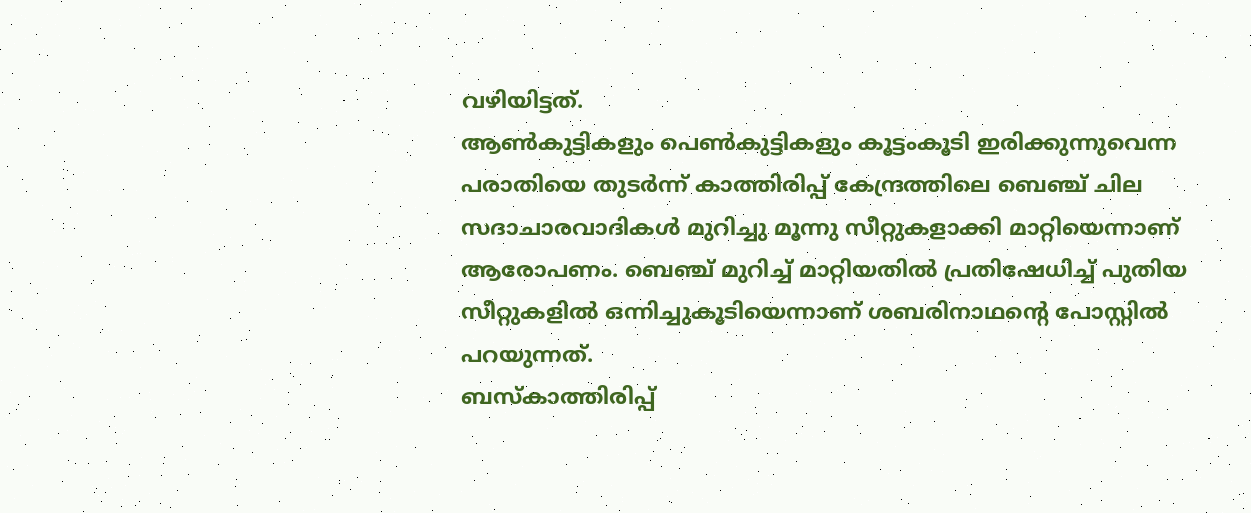വഴിയിട്ടത്.
ആണ്‍കുട്ടികളും പെണ്‍കുട്ടികളും കൂട്ടംകൂടി ഇരിക്കുന്നുവെന്ന പരാതിയെ തുടര്‍ന്ന് കാത്തിരിപ്പ് കേന്ദ്രത്തിലെ ബെഞ്ച് ചില സദാചാരവാദികള്‍ മുറിച്ചു മൂന്നു സീറ്റുകളാക്കി മാറ്റിയെന്നാണ് ആരോപണം. ബെഞ്ച് മുറിച്ച് മാറ്റിയതില്‍ പ്രതിഷേധിച്ച് പുതിയ സീറ്റുകളില്‍ ഒന്നിച്ചുകൂടിയെന്നാണ് ശബരിനാഥന്റെ പോസ്റ്റില്‍ പറയുന്നത്.
ബസ്‌കാത്തിരിപ്പ്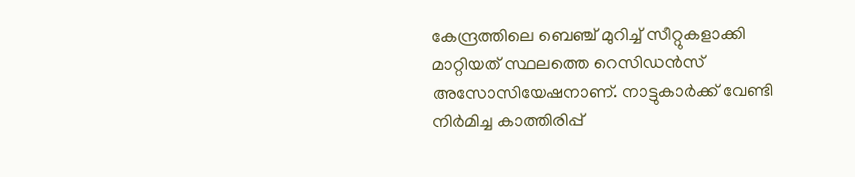കേന്ദ്രത്തിലെ ബെഞ്ച് മുറിച്ച് സീറ്റുകളാക്കി മാറ്റിയത് സ്ഥലത്തെ റെസിഡന്‍സ് അസോസിയേഷനാണ്. നാട്ടുകാര്‍ക്ക് വേണ്ടി നിര്‍മിച്ച കാത്തിരിപ്പ്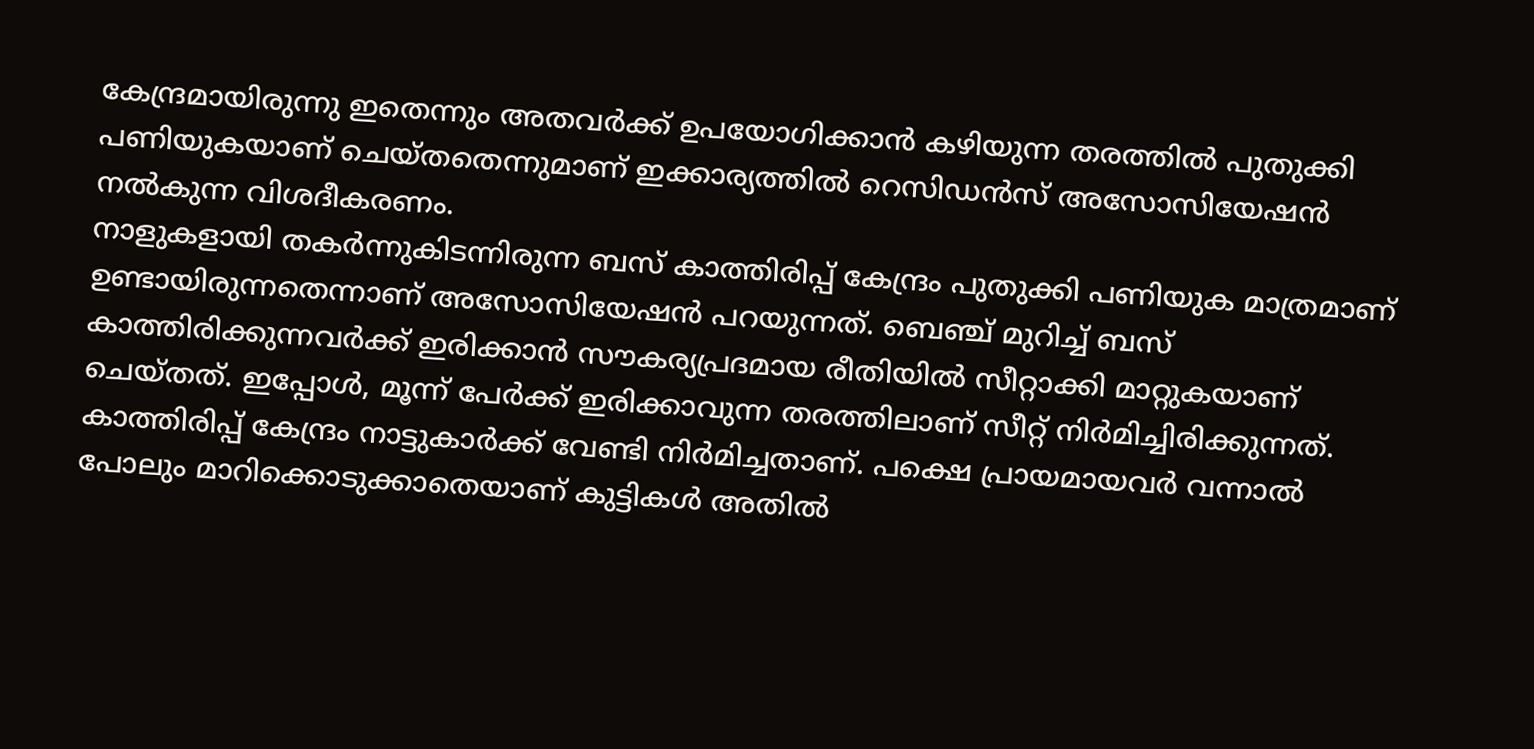കേന്ദ്രമായിരുന്നു ഇതെന്നും അതവര്‍ക്ക് ഉപയോഗിക്കാന്‍ കഴിയുന്ന തരത്തില്‍ പുതുക്കി പണിയുകയാണ് ചെയ്തതെന്നുമാണ് ഇക്കാര്യത്തില്‍ റെസിഡന്‍സ് അസോസിയേഷന്‍ നല്‍കുന്ന വിശദീകരണം.
നാളുകളായി തകര്‍ന്നുകിടന്നിരുന്ന ബസ് കാത്തിരിപ്പ് കേന്ദ്രം പുതുക്കി പണിയുക മാത്രമാണ് ഉണ്ടായിരുന്നതെന്നാണ് അസോസിയേഷന്‍ പറയുന്നത്. ബെഞ്ച് മുറിച്ച് ബസ് കാത്തിരിക്കുന്നവര്‍ക്ക് ഇരിക്കാന്‍ സൗകര്യപ്രദമായ രീതിയില്‍ സീറ്റാക്കി മാറ്റുകയാണ് ചെയ്തത്. ഇപ്പോള്‍, മൂന്ന് പേര്‍ക്ക് ഇരിക്കാവുന്ന തരത്തിലാണ് സീറ്റ് നിര്‍മിച്ചിരിക്കുന്നത്. കാത്തിരിപ്പ് കേന്ദ്രം നാട്ടുകാര്‍ക്ക് വേണ്ടി നിര്‍മിച്ചതാണ്. പക്ഷെ പ്രായമായവര്‍ വന്നാല്‍ പോലും മാറിക്കൊടുക്കാതെയാണ് കുട്ടികള്‍ അതില്‍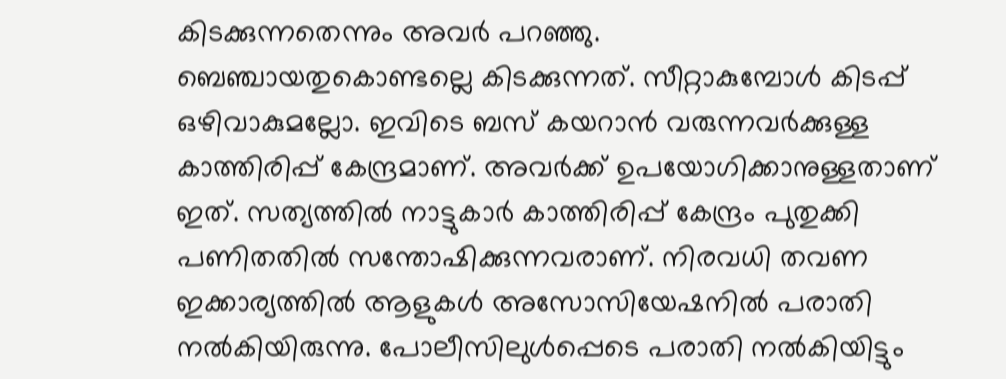കിടക്കുന്നതെന്നും അവര്‍ പറഞ്ഞു.
ബെഞ്ചായതുകൊണ്ടല്ലെ കിടക്കുന്നത്. സീറ്റാകുമ്പോള്‍ കിടപ്പ് ഒഴിവാകുമല്ലോ. ഇവിടെ ബസ് കയറാന്‍ വരുന്നവര്‍ക്കുള്ള കാത്തിരിപ്പ് കേന്ദ്രമാണ്. അവര്‍ക്ക് ഉപയോഗിക്കാനുള്ളതാണ് ഇത്. സത്യത്തില്‍ നാട്ടുകാര്‍ കാത്തിരിപ്പ് കേന്ദ്രം പുതുക്കി പണിതതില്‍ സന്തോഷിക്കുന്നവരാണ്. നിരവധി തവണ ഇക്കാര്യത്തില്‍ ആളുകള്‍ അസോസിയേഷനില്‍ പരാതി നല്‍കിയിരുന്നു. പോലീസിലുള്‍പ്പെടെ പരാതി നല്‍കിയിട്ടും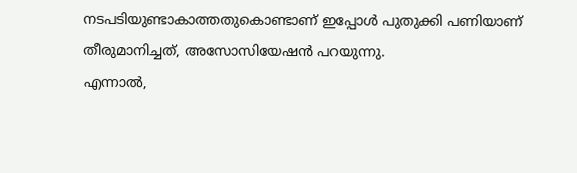നടപടിയുണ്ടാകാത്തതുകൊണ്ടാണ് ഇപ്പോള്‍ പുതുക്കി പണിയാണ് തീരുമാനിച്ചത്, അസോസിയേഷന്‍ പറയുന്നു.
എന്നാല്‍,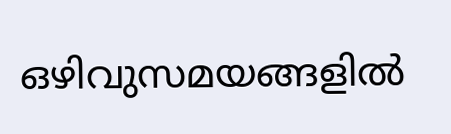ഒഴിവുസമയങ്ങളില്‍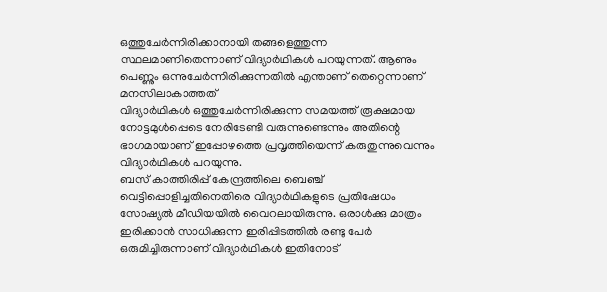ഒത്തുചേര്‍ന്നിരിക്കാനായി തങ്ങളെത്തുന്ന സ്ഥലമാണിതെന്നാണ് വിദ്യാര്‍ഥികള്‍ പറയുന്നത്. ആണും പെണ്ണും ഒന്നുചേര്‍ന്നിരിക്കുന്നതില്‍ എന്താണ് തെറ്റെന്നാണ് മനസിലാകാത്തത്
വിദ്യാര്‍ഥികള്‍ ഒത്തുചേര്‍ന്നിരിക്കുന്ന സമയത്ത് രൂക്ഷമായ നോട്ടമുള്‍പ്പെടെ നേരിടേണ്ടി വരുന്നുണ്ടെന്നും അതിന്റെ ഭാഗമായാണ് ഇപ്പോഴത്തെ പ്രവൃത്തിയെന്ന് കരുതുന്നുവെന്നും വിദ്യാര്‍ഥികള്‍ പറയുന്നു.
ബസ് കാത്തിരിപ്പ് കേന്ദ്രത്തിലെ ബെഞ്ച് വെട്ടിപ്പൊളിച്ചതിനെതിരെ വിദ്യാര്‍ഥികളുടെ പ്രതിഷേധം സോഷ്യല്‍ മീഡിയയില്‍ വൈറലായിരുന്നു. ഒരാള്‍ക്കു മാത്രം ഇരിക്കാന്‍ സാധിക്കുന്ന ഇരിപ്പിടത്തില്‍ രണ്ടു പേര്‍ ഒരുമിച്ചിരുന്നാണ് വിദ്യാര്‍ഥികള്‍ ഇതിനോട്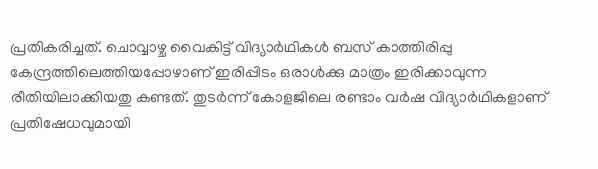പ്രതികരിച്ചത്. ചൊവ്വാഴ്ച വൈകിട്ട് വിദ്യാര്‍ഥികള്‍ ബസ് കാത്തിരിപ്പു കേന്ദ്രത്തിലെത്തിയപ്പോഴാണ് ഇരിപ്പിടം ഒരാള്‍ക്കു മാത്രം ഇരിക്കാവുന്ന രീതിയിലാക്കിയതു കണ്ടത്. തുടര്‍ന്ന് കോളജിലെ രണ്ടാം വര്‍ഷ വിദ്യാര്‍ഥികളാണ് പ്രതിഷേധവുമായി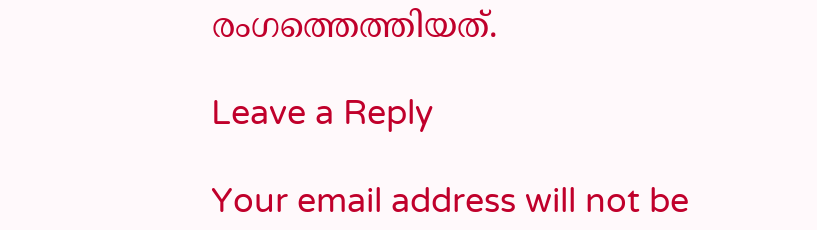രംഗത്തെത്തിയത്.

Leave a Reply

Your email address will not be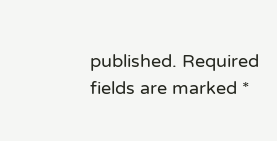published. Required fields are marked *